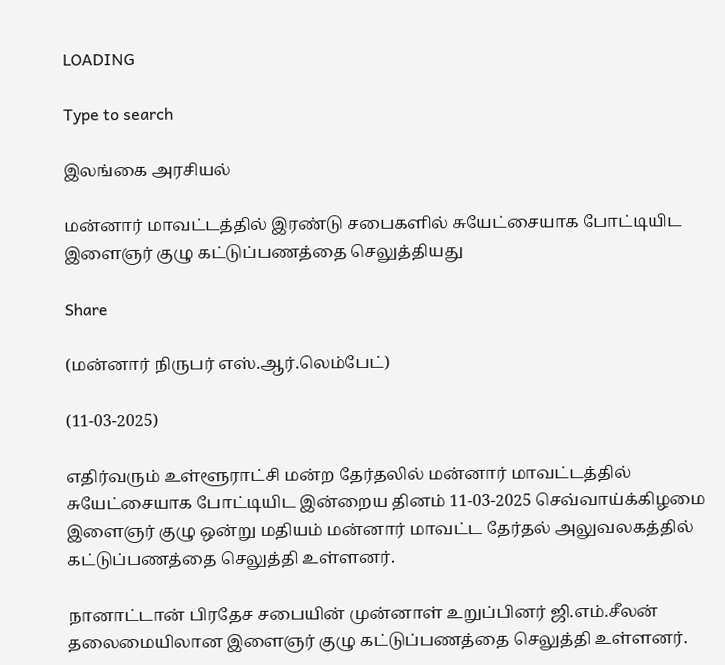LOADING

Type to search

இலங்கை அரசியல்

மன்னார் மாவட்டத்தில் இரண்டு சபைகளில் சுயேட்சையாக போட்டியிட இளைஞர் குழு கட்டுப்பணத்தை செலுத்தியது

Share

(மன்னார் நிருபர் எஸ்.ஆர்.லெம்பேட்)

(11-03-2025)

எதிர்வரும் உள்ளூராட்சி மன்ற தேர்தலில் மன்னார் மாவட்டத்தில் சுயேட்சையாக போட்டியிட இன்றைய தினம் 11-03-2025 செவ்வாய்க்கிழமை இளைஞர் குழு ஒன்று மதியம் மன்னார் மாவட்ட தேர்தல் அலுவலகத்தில் கட்டுப்பணத்தை செலுத்தி உள்ளனர்.

நானாட்டான் பிரதேச சபையின் முன்னாள் உறுப்பினர் ஜி.எம்.சீலன் தலைமையிலான இளைஞர் குழு கட்டுப்பணத்தை செலுத்தி உள்ளனர்.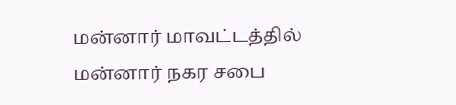மன்னார் மாவட்டத்தில் மன்னார் நகர சபை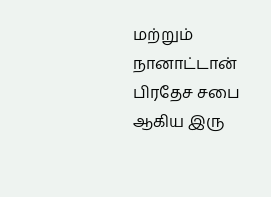மற்றும் நானாட்டான் பிரதேச சபை ஆகிய இரு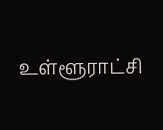உள்ளூராட்சி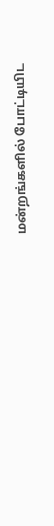மன்றங்களில் போட்டியிட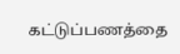கட்டுப்பணத்தை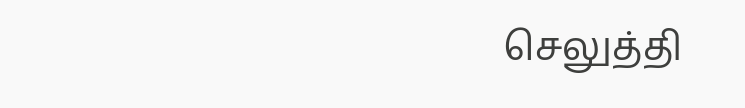செலுத்தி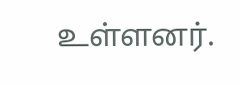உள்ளனர்.